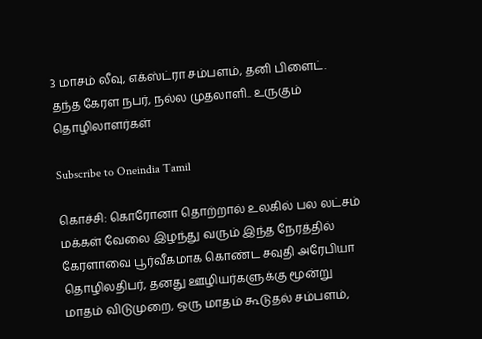3 மாசம் லீவு, எக்ஸ்ட்ரா சம்பளம், தனி பிளைட். தந்த கேரள நபர், நல்ல முதலாளி.. உருகும் தொழிலாளர்கள்

Subscribe to Oneindia Tamil

கொச்சி: கொரோனா தொற்றால் உலகில் பல லட்சம் மக்கள் வேலை இழந்து வரும் இந்த நேரத்தில் கேரளாவை பூர்வீகமாக கொண்ட சவுதி அரேபியா தொழிலதிபர், தனது ஊழியர்களுக்கு மூன்று மாதம் விடுமுறை, ஒரு மாதம் கூடுதல் சம்பளம்,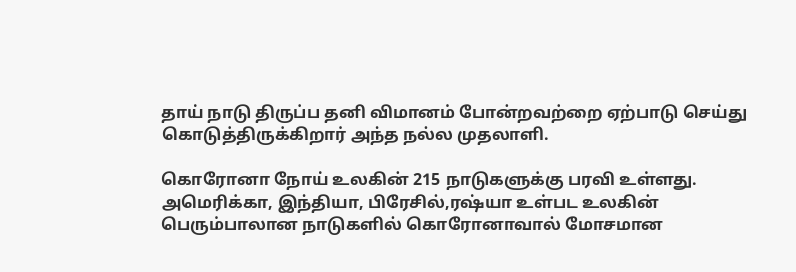தாய் நாடு திருப்ப தனி விமானம் போன்றவற்றை ஏற்பாடு செய்து கொடுத்திருக்கிறார் அந்த நல்ல முதலாளி.

கொரோனா நோய் உலகின் 215 நாடுகளுக்கு பரவி உள்ளது. அமெரிக்கா, இந்தியா, பிரேசில்,ரஷ்யா உள்பட உலகின் பெரும்பாலான நாடுகளில் கொரோனாவால் மோசமான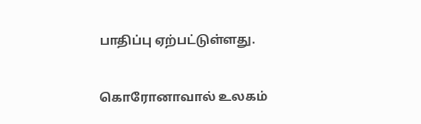பாதிப்பு ஏற்பட்டுள்ளது.

கொரோனாவால் உலகம்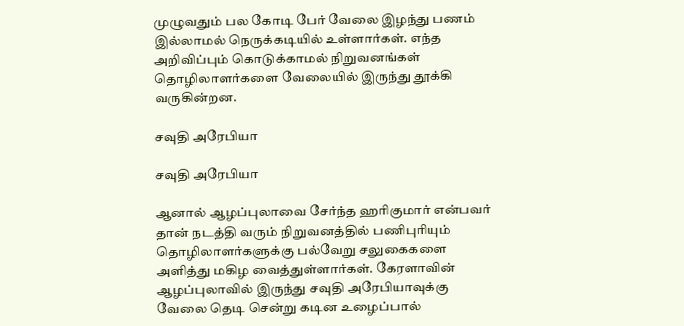முழுவதும் பல கோடி பேர் வேலை இழந்து பணம் இல்லாமல் நெருக்கடியில் உள்ளார்கள். எந்த அறிவிப்பும் கொடுக்காமல் நிறுவனங்கள் தொழிலாளர்களை வேலையில் இருந்து தூக்கி வருகின்றன.

சவுதி அரேபியா

சவுதி அரேபியா

ஆனால் ஆழப்புலாவை சேர்ந்த ஹரிகுமார் என்பவர் தான் நடத்தி வரும் நிறுவனத்தில் பணிபுரியும் தொழிலாளர்களுக்கு பல்வேறு சலுகைகளை அளித்து மகிழ வைத்துள்ளார்கள். கேரளாவின் ஆழப்புலாவில் இருந்து சவுதி அரேபியாவுக்கு வேலை தெடி சென்று கடின உழைப்பால்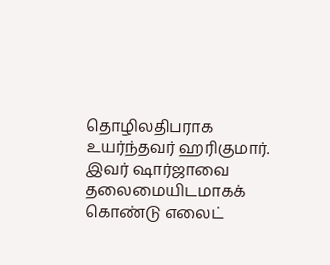தொழிலதிபராக உயர்ந்தவர் ஹரிகுமார். இவர் ஷார்ஜாவை தலைமையிடமாகக் கொண்டு எலைட்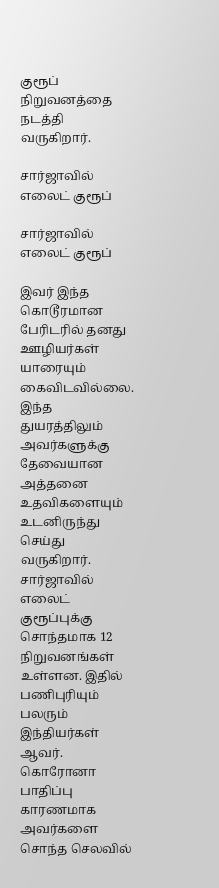குரூப் நிறுவனத்தை நடத்தி வருகிறார்.

சார்ஜாவில் எலைட் குரூப்

சார்ஜாவில் எலைட் குரூப்

இவர் இந்த கொடூரமான பேரிடரில் தனது ஊழியர்கள் யாரையும் கைவிடவில்லை. இந்த துயரத்திலும் அவர்களுக்கு தேவையான அத்தனை உதவிகளையும் உடனிருந்து செய்து வருகிறார். சார்ஜாவில் எலைட் குரூப்புக்கு சொந்தமாக 12 நிறுவனங்கள் உள்ளன. இதில் பணிபுரியும் பலரும் இந்தியர்கள் ஆவர். கொரோனா பாதிப்பு காரணமாக அவர்களை சொந்த செலவில்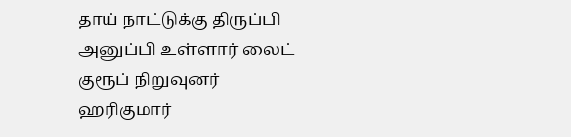தாய் நாட்டுக்கு திருப்பி அனுப்பி உள்ளார் லைட் குரூப் நிறுவுனர் ஹரிகுமார்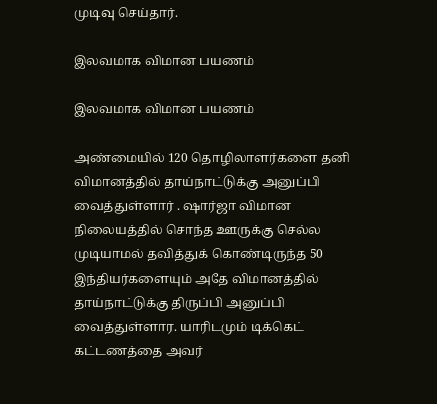முடிவு செய்தார்.

இலவமாக விமான பயணம்

இலவமாக விமான பயணம்

அண்மையில் 120 தொழிலாளர்களை தனி விமானத்தில் தாய்நாட்டுக்கு அனுப்பி வைத்துள்ளார் . ஷார்ஜா விமான நிலையத்தில் சொந்த ஊருக்கு செல்ல முடியாமல் தவித்துக் கொண்டிருந்த 50 இந்தியர்களையும் அதே விமானத்தில் தாய்நாட்டுக்கு திருப்பி அனுப்பி வைத்துள்ளார. யாரிடமும் டிக்கெட் கட்டணத்தை அவர்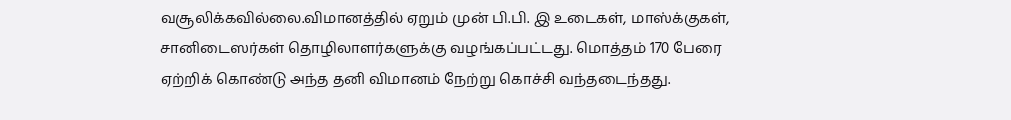வசூலிக்கவில்லை.விமானத்தில் ஏறும் முன் பி.பி. இ உடைகள், மாஸ்க்குகள், சானிடைஸர்கள் தொழிலாளர்களுக்கு வழங்கப்பட்டது. மொத்தம் 170 பேரை ஏற்றிக் கொண்டு அந்த தனி விமானம் நேற்று கொச்சி வந்தடைந்தது.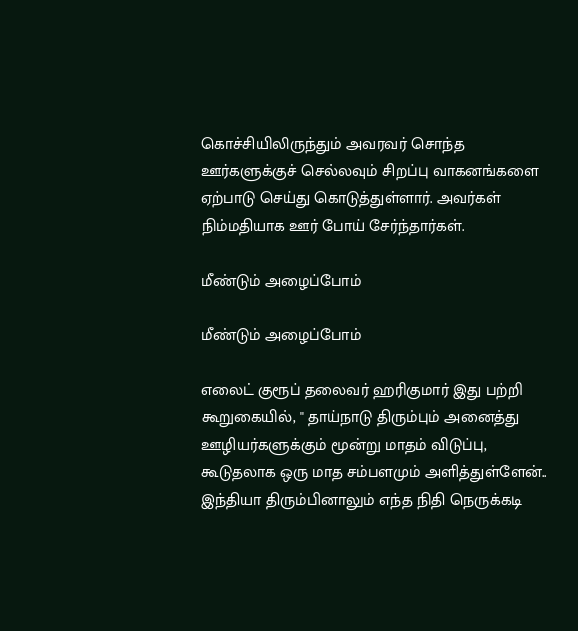கொச்சியிலிருந்தும் அவரவர் சொந்த ஊர்களுக்குச் செல்லவும் சிறப்பு வாகனங்களை ஏற்பாடு செய்து கொடுத்துள்ளார். அவர்கள் நிம்மதியாக ஊர் போய் சேர்ந்தார்கள்.

மீண்டும் அழைப்போம்

மீண்டும் அழைப்போம்

எலைட் குரூப் தலைவர் ஹரிகுமார் இது பற்றி கூறுகையில், '' தாய்நாடு திரும்பும் அனைத்து ஊழியர்களுக்கும் மூன்று மாதம் விடுப்பு, கூடுதலாக ஒரு மாத சம்பளமும் அளித்துள்ளேன்.. இந்தியா திரும்பினாலும் எந்த நிதி நெருக்கடி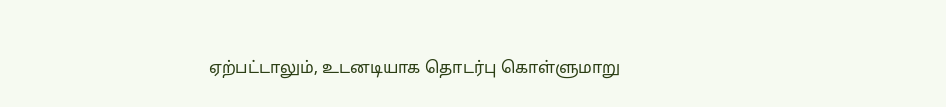ஏற்பட்டாலும், உடனடியாக தொடர்பு கொள்ளுமாறு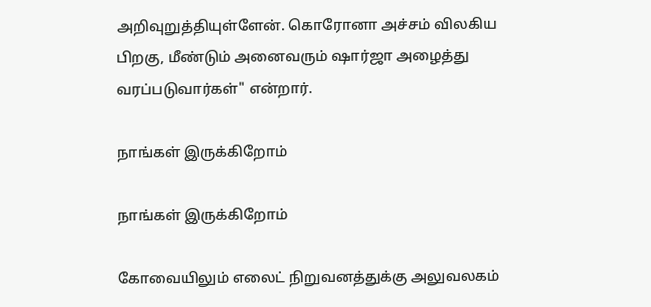அறிவுறுத்தியுள்ளேன். கொரோனா அச்சம் விலகிய பிறகு, மீண்டும் அனைவரும் ஷார்ஜா அழைத்து வரப்படுவார்கள்" என்றார்.

நாங்கள் இருக்கிறோம்

நாங்கள் இருக்கிறோம்

கோவையிலும் எலைட் நிறுவனத்துக்கு அலுவலகம்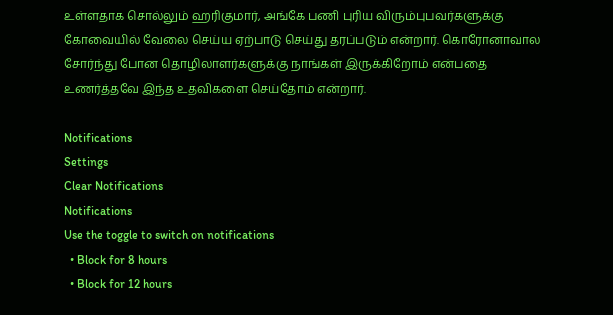உள்ளதாக சொல்லும் ஹரிகுமார், அங்கே பணி புரிய விரும்புபவர்களுக்கு கோவையில் வேலை செய்ய ஏற்பாடு செய்து தரப்படும் என்றார். கொரோனாவால சோர்ந்து போன தொழிலாளர்களுக்கு நாங்கள் இருக்கிறோம் என்பதை உணர்த்தவே இந்த உதவிகளை செய்தோம் என்றார்.

Notifications
Settings
Clear Notifications
Notifications
Use the toggle to switch on notifications
  • Block for 8 hours
  • Block for 12 hours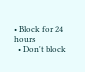• Block for 24 hours
  • Don't block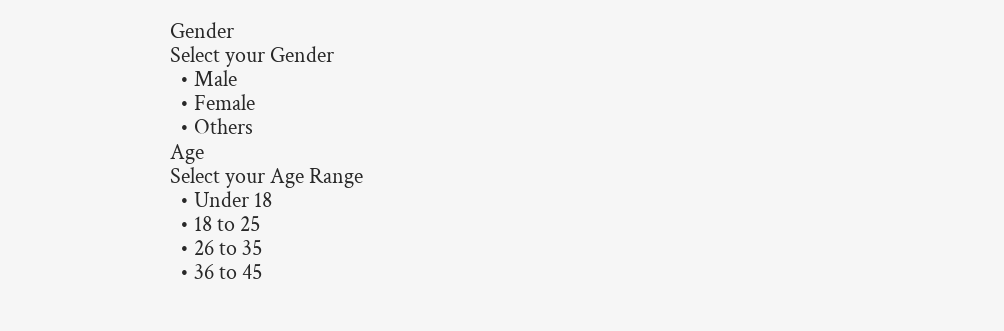Gender
Select your Gender
  • Male
  • Female
  • Others
Age
Select your Age Range
  • Under 18
  • 18 to 25
  • 26 to 35
  • 36 to 45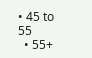• 45 to 55
  • 55+